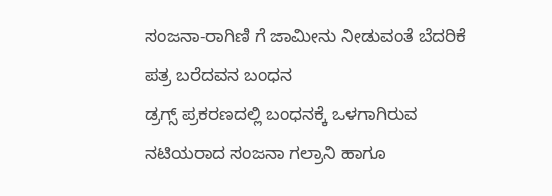ಸಂಜನಾ-ರಾಗಿಣಿ ಗೆ ಜಾಮೀನು ನೀಡುವಂತೆ ಬೆದರಿಕೆ ಪತ್ರ ಬರೆದವನ ಬಂಧನ
ಡ್ರಗ್ಸ್ ಪ್ರಕರಣದಲ್ಲಿ ಬಂಧನಕ್ಕೆ ಒಳಗಾಗಿರುವ ನಟಿಯರಾದ ಸಂಜನಾ ಗಲ್ರಾನಿ ಹಾಗೂ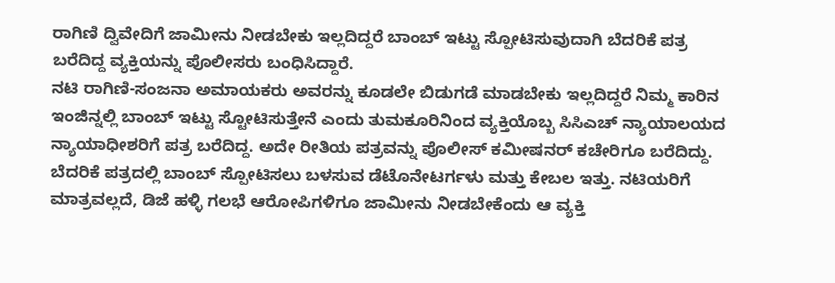ರಾಗಿಣಿ ದ್ವಿವೇದಿಗೆ ಜಾಮೀನು ನೀಡಬೇಕು ಇಲ್ಲದಿದ್ದರೆ ಬಾಂಬ್ ಇಟ್ಟು ಸ್ಪೋಟಿಸುವುದಾಗಿ ಬೆದರಿಕೆ ಪತ್ರ ಬರೆದಿದ್ದ ವ್ಯಕ್ತಿಯನ್ನು ಪೊಲೀಸರು ಬಂಧಿಸಿದ್ದಾರೆ.
ನಟಿ ರಾಗಿಣಿ-ಸಂಜನಾ ಅಮಾಯಕರು ಅವರನ್ನು ಕೂಡಲೇ ಬಿಡುಗಡೆ ಮಾಡಬೇಕು ಇಲ್ಲದಿದ್ದರೆ ನಿಮ್ಮ ಕಾರಿನ ಇಂಜಿನ್ನಲ್ಲಿ ಬಾಂಬ್ ಇಟ್ಟು ಸ್ಟೋಟಿಸುತ್ತೇನೆ ಎಂದು ತುಮಕೂರಿನಿಂದ ವ್ಯಕ್ತಿಯೊಬ್ಬ ಸಿಸಿಎಚ್ ನ್ಯಾಯಾಲಯದ ನ್ಯಾಯಾಧೀಶರಿಗೆ ಪತ್ರ ಬರೆದಿದ್ದ. ಅದೇ ರೀತಿಯ ಪತ್ರವನ್ನು ಪೊಲೀಸ್ ಕಮೀಷನರ್ ಕಚೇರಿಗೂ ಬರೆದಿದ್ದು.
ಬೆದರಿಕೆ ಪತ್ರದಲ್ಲಿ ಬಾಂಬ್ ಸ್ಪೋಟಿಸಲು ಬಳಸುವ ಡೆಟೊನೇಟರ್ಗಳು ಮತ್ತು ಕೇಬಲ ಇತ್ತು. ನಟಿಯರಿಗೆ ಮಾತ್ರವಲ್ಲದೆ, ಡಿಜೆ ಹಳ್ಳಿ ಗಲಭೆ ಆರೋಪಿಗಳಿಗೂ ಜಾಮೀನು ನೀಡಬೇಕೆಂದು ಆ ವ್ಯಕ್ತಿ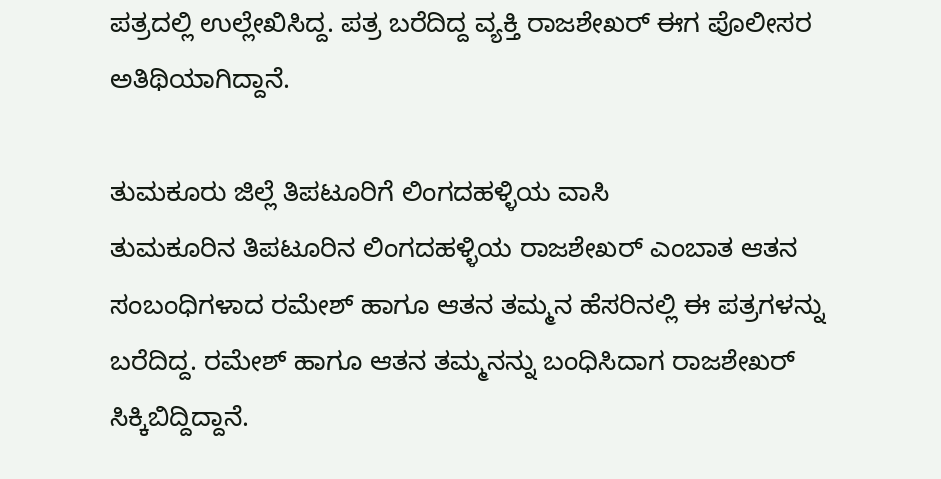ಪತ್ರದಲ್ಲಿ ಉಲ್ಲೇಖಿಸಿದ್ದ. ಪತ್ರ ಬರೆದಿದ್ದ ವ್ಯಕ್ತಿ ರಾಜಶೇಖರ್ ಈಗ ಪೊಲೀಸರ ಅತಿಥಿಯಾಗಿದ್ದಾನೆ.

ತುಮಕೂರು ಜಿಲ್ಲೆ ತಿಪಟೂರಿಗೆ ಲಿಂಗದಹಳ್ಳಿಯ ವಾಸಿ
ತುಮಕೂರಿನ ತಿಪಟೂರಿನ ಲಿಂಗದಹಳ್ಳಿಯ ರಾಜಶೇಖರ್ ಎಂಬಾತ ಆತನ ಸಂಬಂಧಿಗಳಾದ ರಮೇಶ್ ಹಾಗೂ ಆತನ ತಮ್ಮನ ಹೆಸರಿನಲ್ಲಿ ಈ ಪತ್ರಗಳನ್ನು ಬರೆದಿದ್ದ. ರಮೇಶ್ ಹಾಗೂ ಆತನ ತಮ್ಮನನ್ನು ಬಂಧಿಸಿದಾಗ ರಾಜಶೇಖರ್ ಸಿಕ್ಕಿಬಿದ್ದಿದ್ದಾನೆ.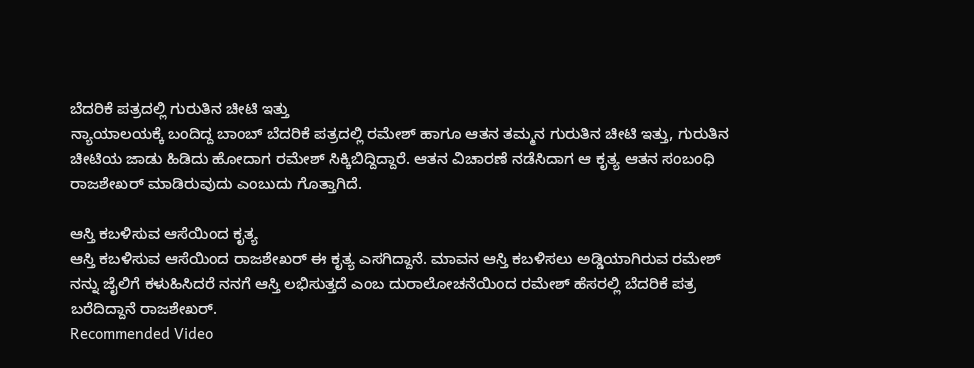ಬೆದರಿಕೆ ಪತ್ರದಲ್ಲಿ ಗುರುತಿನ ಚೀಟಿ ಇತ್ತು
ನ್ಯಾಯಾಲಯಕ್ಕೆ ಬಂದಿದ್ದ ಬಾಂಬ್ ಬೆದರಿಕೆ ಪತ್ರದಲ್ಲಿ ರಮೇಶ್ ಹಾಗೂ ಆತನ ತಮ್ಮನ ಗುರುತಿನ ಚೀಟಿ ಇತ್ತು, ಗುರುತಿನ ಚೀಟಿಯ ಜಾಡು ಹಿಡಿದು ಹೋದಾಗ ರಮೇಶ್ ಸಿಕ್ಕಿಬಿದ್ದಿದ್ದಾರೆ. ಆತನ ವಿಚಾರಣೆ ನಡೆಸಿದಾಗ ಆ ಕೃತ್ಯ ಆತನ ಸಂಬಂಧಿ ರಾಜಶೇಖರ್ ಮಾಡಿರುವುದು ಎಂಬುದು ಗೊತ್ತಾಗಿದೆ.

ಆಸ್ತಿ ಕಬಳಿಸುವ ಆಸೆಯಿಂದ ಕೃತ್ಯ
ಆಸ್ತಿ ಕಬಳಿಸುವ ಆಸೆಯಿಂದ ರಾಜಶೇಖರ್ ಈ ಕೃತ್ಯ ಎಸಗಿದ್ದಾನೆ. ಮಾವನ ಆಸ್ತಿ ಕಬಳಿಸಲು ಅಡ್ಡಿಯಾಗಿರುವ ರಮೇಶ್ ನನ್ನು ಜೈಲಿಗೆ ಕಳುಹಿಸಿದರೆ ನನಗೆ ಆಸ್ತಿ ಲಭಿಸುತ್ತದೆ ಎಂಬ ದುರಾಲೋಚನೆಯಿಂದ ರಮೇಶ್ ಹೆಸರಲ್ಲಿ ಬೆದರಿಕೆ ಪತ್ರ ಬರೆದಿದ್ದಾನೆ ರಾಜಶೇಖರ್.
Recommended Video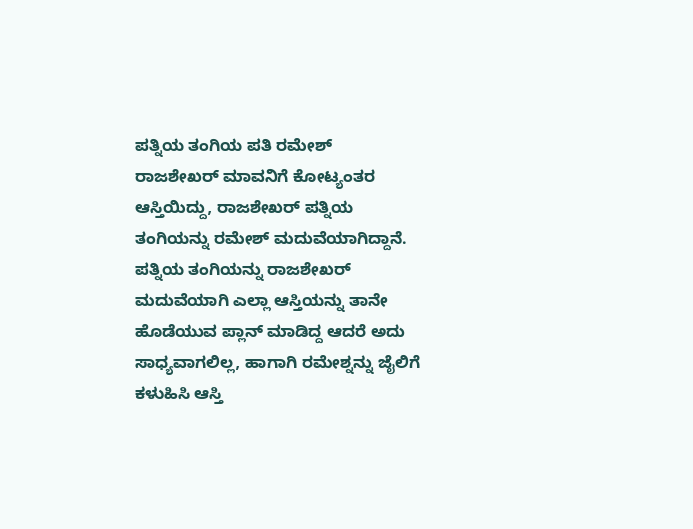ಪತ್ನಿಯ ತಂಗಿಯ ಪತಿ ರಮೇಶ್
ರಾಜಶೇಖರ್ ಮಾವನಿಗೆ ಕೋಟ್ಯಂತರ ಆಸ್ತಿಯಿದ್ದು, ರಾಜಶೇಖರ್ ಪತ್ನಿಯ ತಂಗಿಯನ್ನು ರಮೇಶ್ ಮದುವೆಯಾಗಿದ್ದಾನೆ. ಪತ್ನಿಯ ತಂಗಿಯನ್ನು ರಾಜಶೇಖರ್ ಮದುವೆಯಾಗಿ ಎಲ್ಲಾ ಆಸ್ತಿಯನ್ನು ತಾನೇ ಹೊಡೆಯುವ ಪ್ಲಾನ್ ಮಾಡಿದ್ದ ಆದರೆ ಅದು ಸಾಧ್ಯವಾಗಲಿಲ್ಲ, ಹಾಗಾಗಿ ರಮೇಶ್ನನ್ನು ಜೈಲಿಗೆ ಕಳುಹಿಸಿ ಆಸ್ತಿ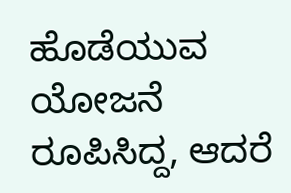ಹೊಡೆಯುವ ಯೋಜನೆ ರೂಪಿಸಿದ್ದ, ಆದರೆ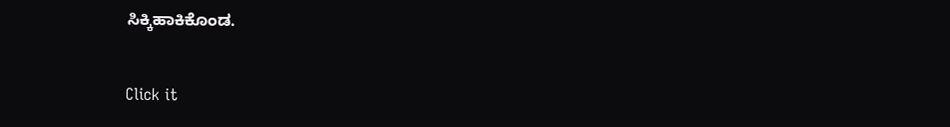ಸಿಕ್ಕಿಹಾಕಿಕೊಂಡ.


Click it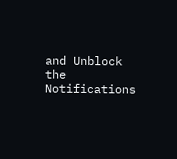and Unblock the Notifications